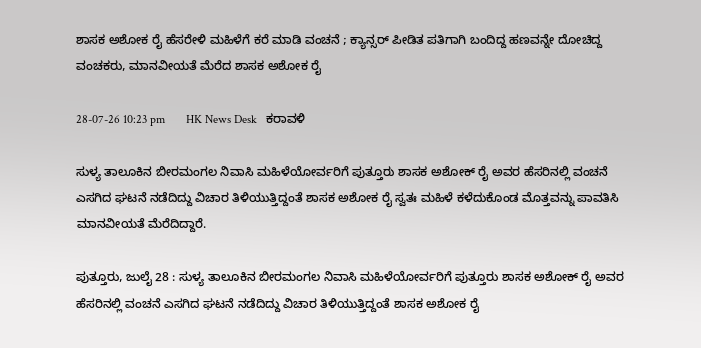ಶಾಸಕ ಅಶೋಕ ರೈ ಹೆಸರೇಳಿ ಮಹಿಳೆಗೆ ಕರೆ ಮಾಡಿ ವಂಚನೆ ; ಕ್ಯಾನ್ಸರ್ ಪೀಡಿತ ಪತಿಗಾಗಿ ಬಂದಿದ್ದ ಹಣವನ್ನೇ ದೋಚಿದ್ದ ವಂಚಕರು, ಮಾನವೀಯತೆ ಮೆರೆದ ಶಾಸಕ ಅಶೋಕ ರೈ

28-07-26 10:23 pm       HK News Desk   ಕರಾವಳಿ

ಸುಳ್ಯ ತಾಲೂಕಿನ ಬೀರಮಂಗಲ ನಿವಾಸಿ ಮಹಿಳೆಯೋರ್ವರಿಗೆ ಪುತ್ತೂರು ಶಾಸಕ ಅಶೋಕ್ ರೈ ಅವರ ಹೆಸರಿನಲ್ಲಿ ವಂಚನೆ ಎಸಗಿದ ಘಟನೆ ನಡೆದಿದ್ದು ವಿಚಾರ ತಿಳಿಯುತ್ತಿದ್ದಂತೆ ಶಾಸಕ ಅಶೋಕ ರೈ ಸ್ವತಃ ಮಹಿಳೆ ಕಳೆದುಕೊಂಡ ಮೊತ್ತವನ್ನು ಪಾವತಿಸಿ ಮಾನವೀಯತೆ ಮೆರೆದಿದ್ದಾರೆ.

ಪುತ್ತೂರು, ಜುಲೈ 28 : ಸುಳ್ಯ ತಾಲೂಕಿನ ಬೀರಮಂಗಲ ನಿವಾಸಿ ಮಹಿಳೆಯೋರ್ವರಿಗೆ ಪುತ್ತೂರು ಶಾಸಕ ಅಶೋಕ್ ರೈ ಅವರ ಹೆಸರಿನಲ್ಲಿ ವಂಚನೆ ಎಸಗಿದ ಘಟನೆ ನಡೆದಿದ್ದು ವಿಚಾರ ತಿಳಿಯುತ್ತಿದ್ದಂತೆ ಶಾಸಕ ಅಶೋಕ ರೈ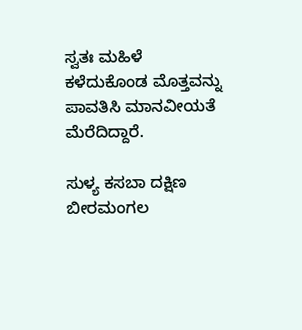ಸ್ವತಃ ಮಹಿಳೆ ಕಳೆದುಕೊಂಡ ಮೊತ್ತವನ್ನು ಪಾವತಿಸಿ ಮಾನವೀಯತೆ ಮೆರೆದಿದ್ದಾರೆ.

ಸುಳ್ಯ ಕಸಬಾ ದಕ್ಷಿಣ ಬೀರಮಂಗಲ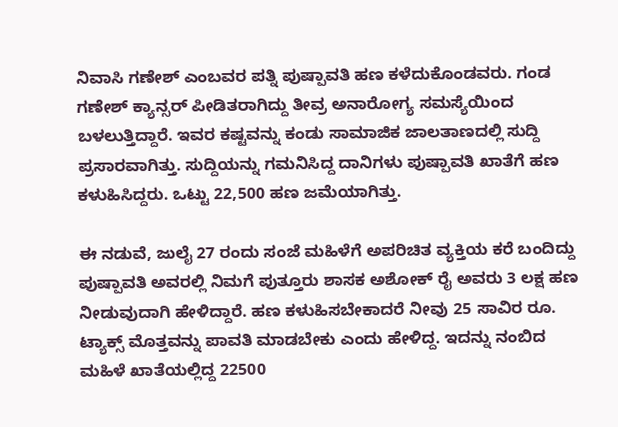ನಿವಾಸಿ ಗಣೇಶ್‌ ಎಂಬವರ ಪತ್ನಿ ಪುಷ್ಪಾವತಿ ಹಣ ಕಳೆದುಕೊಂಡವರು. ಗಂಡ ಗಣೇಶ್ ಕ್ಯಾನ್ಸರ್ ಪೀಡಿತರಾಗಿದ್ದು ತೀವ್ರ ಅನಾರೋಗ್ಯ ಸಮಸ್ಯೆಯಿಂದ ಬಳಲುತ್ತಿದ್ದಾರೆ. ಇವರ ಕಷ್ಟವನ್ನು ಕಂಡು ಸಾಮಾಜಿಕ ಜಾಲತಾಣದಲ್ಲಿ ಸುದ್ದಿ ಪ್ರಸಾರವಾಗಿತ್ತು. ಸುದ್ದಿಯನ್ನು ಗಮನಿಸಿದ್ದ ದಾನಿಗಳು ಪುಷ್ಪಾವತಿ ಖಾತೆಗೆ ಹಣ ಕಳುಹಿಸಿದ್ದರು. ಒಟ್ಟು 22,500 ಹಣ ಜಮೆಯಾಗಿತ್ತು.

ಈ ನಡುವೆ, ಜುಲೈ 27 ರಂದು ಸಂಜೆ ಮಹಿಳೆಗೆ ಅಪರಿಚಿತ ವ್ಯಕ್ತಿಯ ಕರೆ ಬಂದಿದ್ದು ಪುಷ್ಪಾವತಿ ಅವರಲ್ಲಿ ನಿಮಗೆ ಪುತ್ತೂರು ಶಾಸಕ ಅಶೋಕ್ ರೈ ಅವರು 3 ಲಕ್ಷ ಹಣ ನೀಡುವುದಾಗಿ ಹೇಳಿದ್ದಾರೆ. ಹಣ ಕಳುಹಿಸಬೇಕಾದರೆ ನೀವು 25 ಸಾವಿರ ರೂ. ಟ್ಯಾಕ್ಸ್ ಮೊತ್ತವನ್ನು ಪಾವತಿ ಮಾಡಬೇಕು ಎಂದು ಹೇಳಿದ್ದ. ಇದನ್ನು ನಂಬಿದ ಮಹಿಳೆ ಖಾತೆಯಲ್ಲಿದ್ದ 22500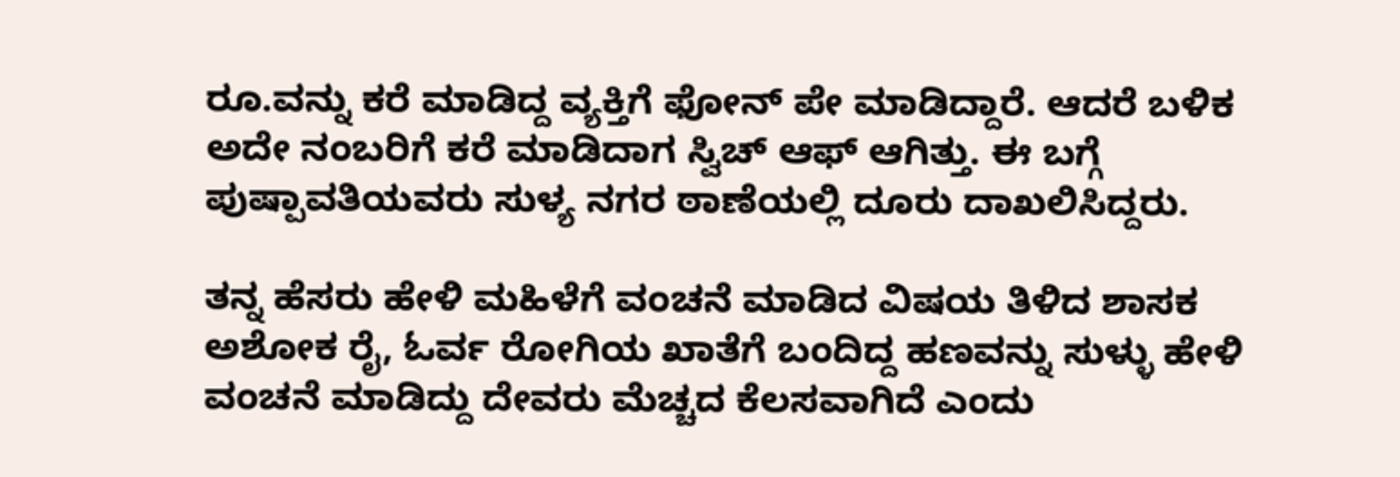ರೂ.ವನ್ನು ಕರೆ ಮಾಡಿದ್ದ ವ್ಯಕ್ತಿಗೆ ಫೋನ್ ಪೇ ಮಾಡಿದ್ದಾರೆ. ಆದರೆ ಬಳಿಕ ಅದೇ ನಂಬರಿಗೆ ಕರೆ ಮಾಡಿದಾಗ ಸ್ವಿಚ್ ಆಫ್ ಆಗಿತ್ತು. ಈ ಬಗ್ಗೆ ಪುಷ್ಪಾವತಿಯವರು ಸುಳ್ಯ ನಗರ ಠಾಣೆಯಲ್ಲಿ ದೂರು ದಾಖಲಿಸಿದ್ದರು.

ತನ್ನ ಹೆಸರು ಹೇಳಿ ಮಹಿಳೆಗೆ ವಂಚನೆ ಮಾಡಿದ ವಿಷಯ ತಿಳಿದ ಶಾಸಕ ಅಶೋಕ ರೈ, ಓರ್ವ ರೋಗಿಯ ಖಾತೆಗೆ ಬಂದಿದ್ದ ಹಣವನ್ನು ಸುಳ್ಳು ಹೇಳಿ ವಂಚನೆ ಮಾಡಿದ್ದು ದೇವರು ಮೆಚ್ಚದ ಕೆಲಸವಾಗಿದೆ ಎಂದು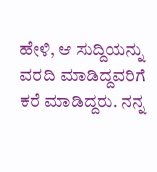ಹೇಳಿ, ಆ ಸುದ್ದಿಯನ್ನು ವರದಿ ಮಾಡಿದ್ದವರಿಗೆ ಕರೆ ಮಾಡಿದ್ದರು. ನನ್ನ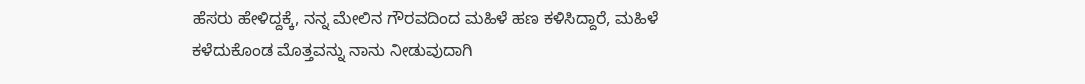ಹೆಸರು ಹೇಳಿದ್ದಕ್ಕೆ, ನನ್ನ ಮೇಲಿನ ಗೌರವದಿಂದ ಮಹಿಳೆ ಹಣ ಕಳಿಸಿದ್ದಾರೆ, ಮಹಿಳೆ ಕಳೆದುಕೊಂಡ ಮೊತ್ತವನ್ನು ನಾನು ನೀಡುವುದಾಗಿ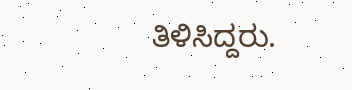ತಿಳಿಸಿದ್ದರು.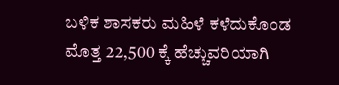ಬಳಿಕ ಶಾಸಕರು ಮಹಿಳೆ ಕಳೆದುಕೊಂಡ ಮೊತ್ತ 22,500 ಕ್ಕೆ ಹೆಚ್ಚುವರಿಯಾಗಿ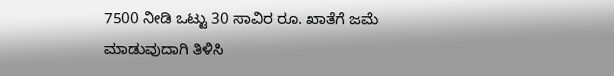7500 ನೀಡಿ ಒಟ್ಟು 30 ಸಾವಿರ ರೂ. ಖಾತೆಗೆ ಜಮೆ ಮಾಡುವುದಾಗಿ ತಿಳಿಸಿ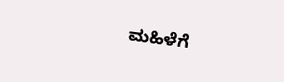ಮಹಿಳೆಗೆ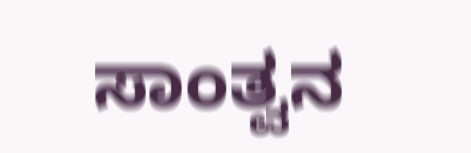ಸಾಂತ್ವನ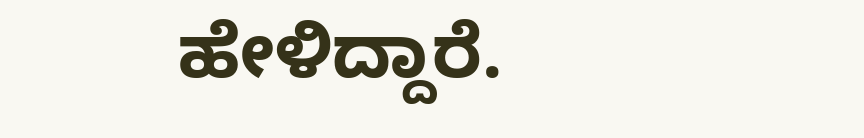ಹೇಳಿದ್ದಾರೆ.